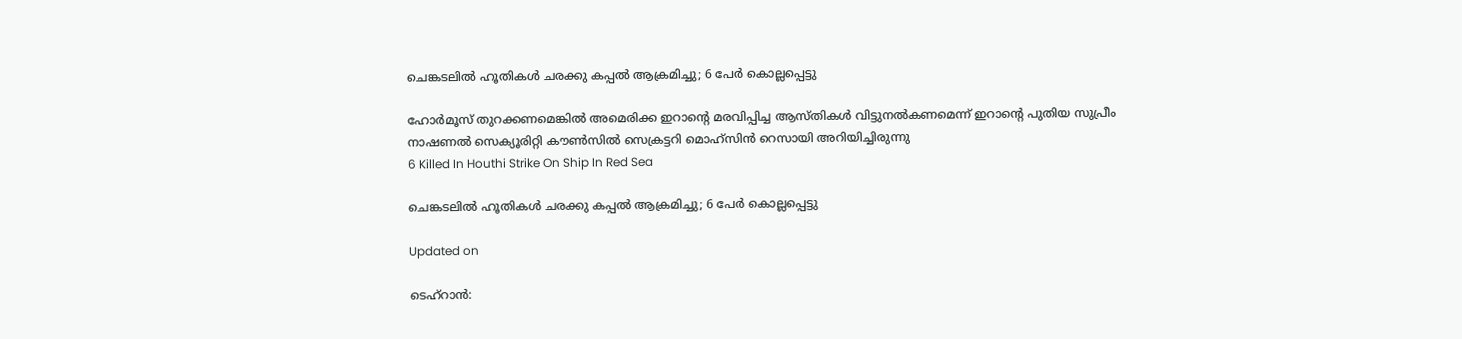ചെങ്കടലിൽ ഹൂതികൾ ചരക്കു കപ്പൽ ആക്രമിച്ചു; 6 പേർ കൊല്ലപ്പെട്ടു

ഹോർമൂസ് തുറക്കണമെങ്കിൽ അമെരിക്ക ഇറാന്‍റെ മരവിപ്പിച്ച ആസ്തികൾ വിട്ടുനൽകണമെന്ന് ഇറാന്‍റെ പുതിയ സുപ്രീം നാഷണൽ സെക്യൂരിറ്റി കൗൺസിൽ സെക്രട്ടറി മൊഹ്‌സിൻ റെസായി അറിയിച്ചിരുന്നു
6 Killed In Houthi Strike On Ship In Red Sea

ചെങ്കടലിൽ ഹൂതികൾ ചരക്കു കപ്പൽ ആക്രമിച്ചു; 6 പേർ കൊല്ലപ്പെട്ടു

Updated on

ടെഹ്‌റാൻ: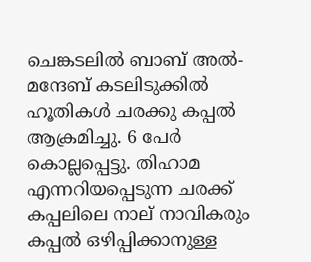ചെങ്കടലിൽ ബാബ് അൽ-മന്ദേബ് കടലിടുക്കിൽ ഹൂതികൾ ചരക്കു കപ്പൽ ആക്രമിച്ചു. 6 പേർ കൊല്ലപ്പെട്ടു. തിഹാമ എന്നറിയപ്പെടുന്ന ചരക്ക് കപ്പലിലെ നാല് നാവികരും കപ്പൽ ഒഴിപ്പിക്കാനുള്ള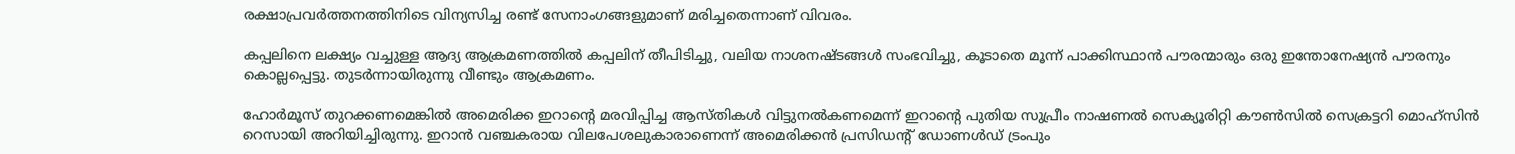രക്ഷാപ്രവർത്തനത്തിനിടെ വിന്യസിച്ച രണ്ട് സേനാംഗങ്ങളുമാണ് മരിച്ചതെന്നാണ് വിവരം.

കപ്പലിനെ ലക്ഷ്യം വച്ചുള്ള ആദ്യ ആക്രമണത്തിൽ കപ്പലിന് തീപിടിച്ചു, വലിയ നാശനഷ്ടങ്ങൾ സംഭവിച്ചു, കൂടാതെ മൂന്ന് പാക്കിസ്ഥാൻ പൗരന്മാരും ഒരു ഇന്തോനേഷ്യൻ പൗരനും കൊല്ലപ്പെട്ടു. തുടർന്നായിരുന്നു വീണ്ടും ആക്രമണം.

ഹോർമൂസ് തുറക്കണമെങ്കിൽ അമെരിക്ക ഇറാന്‍റെ മരവിപ്പിച്ച ആസ്തികൾ വിട്ടുനൽകണമെന്ന് ഇറാന്‍റെ പുതിയ സുപ്രീം നാഷണൽ സെക്യൂരിറ്റി കൗൺസിൽ സെക്രട്ടറി മൊഹ്‌സിൻ റെസായി അറിയിച്ചിരുന്നു. ഇറാൻ വഞ്ചകരായ വിലപേശലുകാരാണെന്ന് അമെരിക്കൻ പ്രസിഡന്‍റ് ഡോണൾഡ് ട്രംപും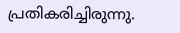പ്രതികരിച്ചിരുന്നു.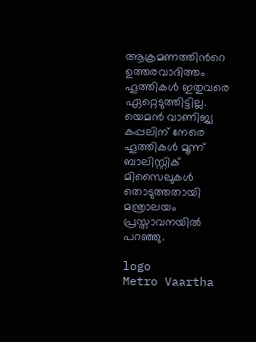ആക്രമണത്തിന്‍റെ ഉത്തരവാദിത്തം ഹൂത്തികൾ ഇതുവരെ ഏറ്റെടുത്തിട്ടില്ല. യെമൻ വാണിജ്യ കപ്പലിന് നേരെ ഹൂത്തികൾ മൂന്ന് ബാലിസ്റ്റിക് മിസൈലുകൾ തൊടുത്തതായി മന്ത്രാലയം പ്രസ്താവനയിൽ പറഞ്ഞു.

logo
Metro Vaartha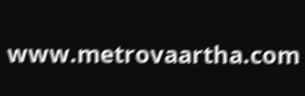www.metrovaartha.com